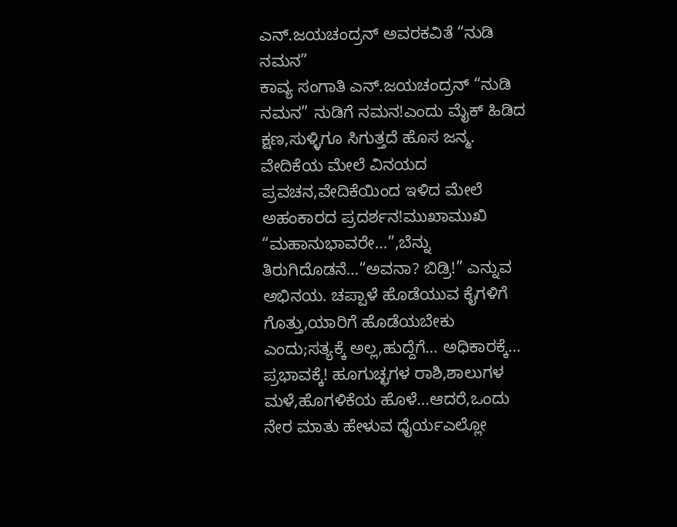ಎನ್.ಜಯಚಂದ್ರನ್ ಅವರಕವಿತೆ “ನುಡಿ ನಮನ”
ಕಾವ್ಯ ಸಂಗಾತಿ ಎನ್.ಜಯಚಂದ್ರನ್ “ನುಡಿ ನಮನ” ನುಡಿಗೆ ನಮನ!ಎಂದು ಮೈಕ್ ಹಿಡಿದ ಕ್ಷಣ,ಸುಳ್ಳಿಗೂ ಸಿಗುತ್ತದೆ ಹೊಸ ಜನ್ಮ. ವೇದಿಕೆಯ ಮೇಲೆ ವಿನಯದ ಪ್ರವಚನ,ವೇದಿಕೆಯಿಂದ ಇಳಿದ ಮೇಲೆ ಅಹಂಕಾರದ ಪ್ರದರ್ಶನ!ಮುಖಾಮುಖಿ “ಮಹಾನುಭಾವರೇ…”,ಬೆನ್ನು ತಿರುಗಿದೊಡನೆ…“ಅವನಾ? ಬಿಡ್ರಿ!” ಎನ್ನುವ ಅಭಿನಯ. ಚಪ್ಪಾಳೆ ಹೊಡೆಯುವ ಕೈಗಳಿಗೆ ಗೊತ್ತು,ಯಾರಿಗೆ ಹೊಡೆಯಬೇಕು ಎಂದು;ಸತ್ಯಕ್ಕೆ ಅಲ್ಲ,ಹುದ್ದೆಗೆ… ಅಧಿಕಾರಕ್ಕೆ… ಪ್ರಭಾವಕ್ಕೆ! ಹೂಗುಚ್ಛಗಳ ರಾಶಿ,ಶಾಲುಗಳ ಮಳೆ,ಹೊಗಳಿಕೆಯ ಹೊಳೆ…ಆದರೆ,ಒಂದು ನೇರ ಮಾತು ಹೇಳುವ ಧೈರ್ಯಎಲ್ಲೋ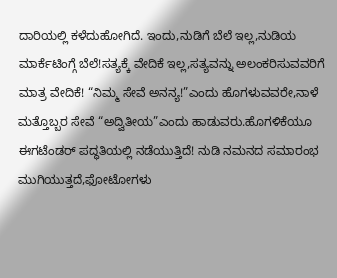ದಾರಿಯಲ್ಲಿ ಕಳೆದುಹೋಗಿದೆ. ಇಂದು,ನುಡಿಗೆ ಬೆಲೆ ಇಲ್ಲ,ನುಡಿಯ ಮಾರ್ಕೆಟಿಂಗ್ಗೆ ಬೆಲೆ!ಸತ್ಯಕ್ಕೆ ವೇದಿಕೆ ಇಲ್ಲ,ಸತ್ಯವನ್ನು ಅಲಂಕರಿಸುವವರಿಗೆ ಮಾತ್ರ ವೇದಿಕೆ! “ನಿಮ್ಮ ಸೇವೆ ಅನನ್ಯ!”ಎಂದು ಹೊಗಳುವವರೇ,ನಾಳೆ ಮತ್ತೊಬ್ಬರ ಸೇವೆ “ಅದ್ವಿತೀಯ”ಎಂದು ಹಾಡುವರು.ಹೊಗಳಿಕೆಯೂ ಈಗಟೆಂಡರ್ ಪದ್ಧತಿಯಲ್ಲಿ ನಡೆಯುತ್ತಿದೆ! ನುಡಿ ನಮನದ ಸಮಾರಂಭ ಮುಗಿಯುತ್ತದೆ,ಫೋಟೋಗಳು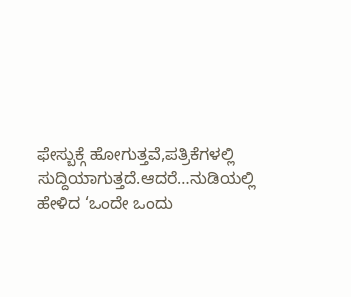ಫೇಸ್ಬುಕ್ಗೆ ಹೋಗುತ್ತವೆ,ಪತ್ರಿಕೆಗಳಲ್ಲಿ ಸುದ್ದಿಯಾಗುತ್ತದೆ.ಆದರೆ…ನುಡಿಯಲ್ಲಿ ಹೇಳಿದ ‘ಒಂದೇ ಒಂದು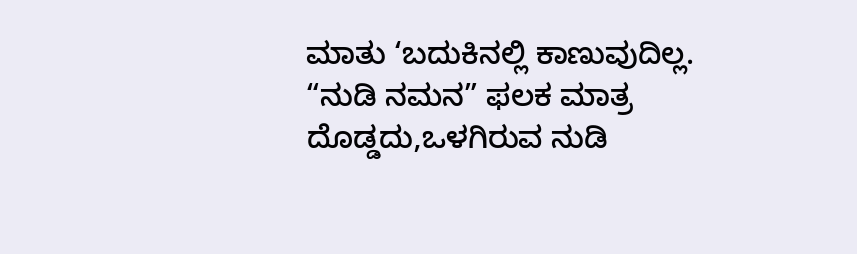ಮಾತು ‘ಬದುಕಿನಲ್ಲಿ ಕಾಣುವುದಿಲ್ಲ. “ನುಡಿ ನಮನ” ಫಲಕ ಮಾತ್ರ ದೊಡ್ಡದು,ಒಳಗಿರುವ ನುಡಿ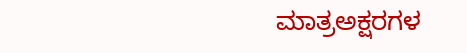ಮಾತ್ರಅಕ್ಷರಗಳ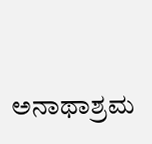ಅನಾಥಾಶ್ರಮ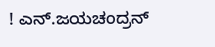! ಎನ್.ಜಯಚಂದ್ರನ್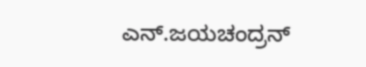ಎನ್.ಜಯಚಂದ್ರನ್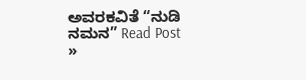ಅವರಕವಿತೆ “ನುಡಿ ನಮನ” Read Post »